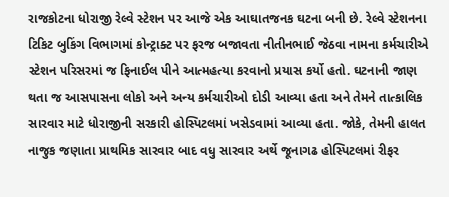રાજકોટના ધોરાજી રેલ્વે સ્ટેશન પર આજે એક આઘાતજનક ઘટના બની છે. રેલ્વે સ્ટેશનના ટિકિટ બુકિંગ વિભાગમાં કોન્ટ્રાક્ટ પર ફરજ બજાવતા નીતીનભાઈ જેઠવા નામના કર્મચારીએ સ્ટેશન પરિસરમાં જ ફિનાઈલ પીને આત્મહત્યા કરવાનો પ્રયાસ કર્યો હતો. ઘટનાની જાણ થતા જ આસપાસના લોકો અને અન્ય કર્મચારીઓ દોડી આવ્યા હતા અને તેમને તાત્કાલિક સારવાર માટે ધોરાજીની સરકારી હોસ્પિટલમાં ખસેડવામાં આવ્યા હતા. જોકે, તેમની હાલત નાજુક જણાતા પ્રાથમિક સારવાર બાદ વધુ સારવાર અર્થે જૂનાગઢ હોસ્પિટલમાં રીફર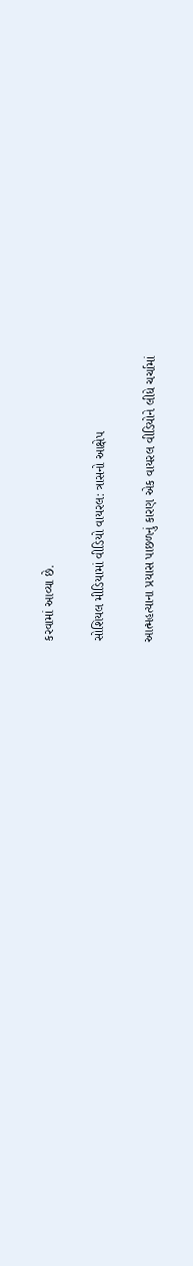કરવામાં આવ્યા છે.

સોશિયલ મીડિયામાં વીડિયો વાયરલ: ત્રાસનો આક્ષેપ

આત્મહત્યાના પ્રયાસ પાછળનું કારણ એક વાયરલ વીડિયોને લીધે ચર્ચામાં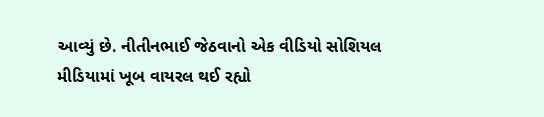આવ્યું છે. નીતીનભાઈ જેઠવાનો એક વીડિયો સોશિયલ મીડિયામાં ખૂબ વાયરલ થઈ રહ્યો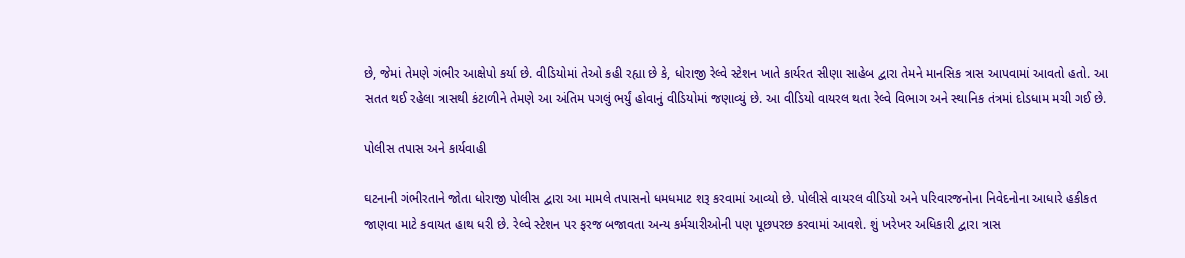છે, જેમાં તેમણે ગંભીર આક્ષેપો કર્યા છે. વીડિયોમાં તેઓ કહી રહ્યા છે કે, ધોરાજી રેલ્વે સ્ટેશન ખાતે કાર્યરત સીણા સાહેબ દ્વારા તેમને માનસિક ત્રાસ આપવામાં આવતો હતો. આ સતત થઈ રહેલા ત્રાસથી કંટાળીને તેમણે આ અંતિમ પગલું ભર્યું હોવાનું વીડિયોમાં જણાવ્યું છે. આ વીડિયો વાયરલ થતા રેલ્વે વિભાગ અને સ્થાનિક તંત્રમાં દોડધામ મચી ગઈ છે.

પોલીસ તપાસ અને કાર્યવાહી

ઘટનાની ગંભીરતાને જોતા ધોરાજી પોલીસ દ્વારા આ મામલે તપાસનો ધમધમાટ શરૂ કરવામાં આવ્યો છે. પોલીસે વાયરલ વીડિયો અને પરિવારજનોના નિવેદનોના આધારે હકીકત જાણવા માટે કવાયત હાથ ધરી છે. રેલ્વે સ્ટેશન પર ફરજ બજાવતા અન્ય કર્મચારીઓની પણ પૂછપરછ કરવામાં આવશે. શું ખરેખર અધિકારી દ્વારા ત્રાસ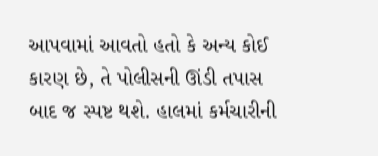આપવામાં આવતો હતો કે અન્ય કોઈ કારણ છે, તે પોલીસની ઊંડી તપાસ બાદ જ સ્પષ્ટ થશે. હાલમાં કર્મચારીની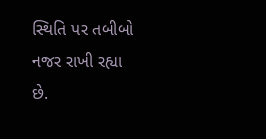સ્થિતિ પર તબીબો નજર રાખી રહ્યા છે.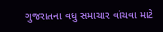ગુજરાતના વધુ સમાચાર વાંચવા માટે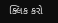ક્લિક કરો